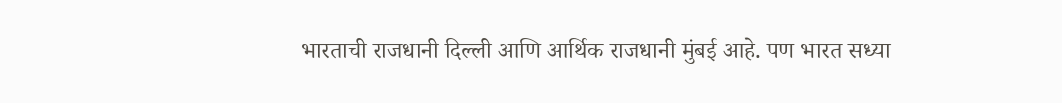भारताची राजधानी दिल्ली आणि आर्थिक राजधानी मुंबई आहे. पण भारत सध्या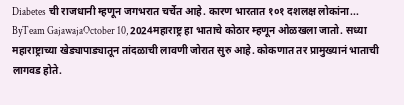Diabetes ची राजधानी म्हणून जगभरात चर्चेत आहे. कारण भारतात १०१ दशलक्ष लोकांना...
ByTeam GajawajaOctober 10, 2024महाराष्ट्र हा भाताचे कोठार म्हणून ओळखला जातो. सध्या महाराष्ट्राच्या खेड्यापाड्यातून तांदळाची लावणी जोरात सुरु आहे. कोकणात तर प्रामुख्यानं भाताची लागवड होते.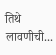तिथे लावणीची...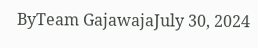ByTeam GajawajaJuly 30, 2024